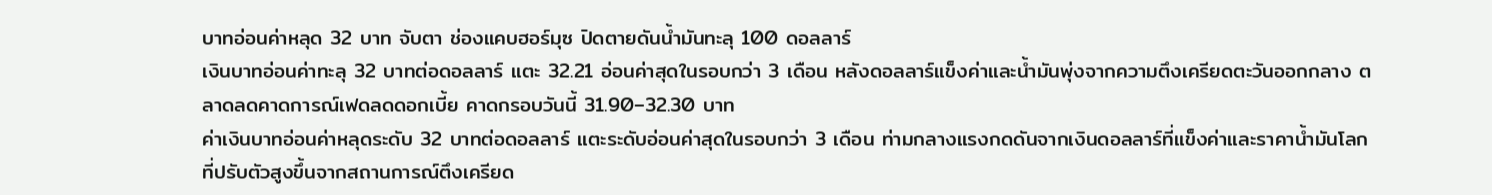บาทอ่อนค่าหลุด 32 บาท จับตา ช่องแคบฮอร์มุซ ปิดตายดันน้ำมันทะลุ 100 ดอลลาร์
เงินบาทอ่อนค่าทะลุ 32 บาทต่อดอลลาร์ แตะ 32.21 อ่อนค่าสุดในรอบกว่า 3 เดือน หลังดอลลาร์แข็งค่าและน้ำมันพุ่งจากความตึงเครียดตะวันออกกลาง ตลาดลดคาดการณ์เฟดลดดอกเบี้ย คาดกรอบวันนี้ 31.90–32.30 บาท
ค่าเงินบาทอ่อนค่าหลุดระดับ 32 บาทต่อดอลลาร์ แตะระดับอ่อนค่าสุดในรอบกว่า 3 เดือน ท่ามกลางแรงกดดันจากเงินดอลลาร์ที่แข็งค่าและราคาน้ำมันโลกที่ปรับตัวสูงขึ้นจากสถานการณ์ตึงเครียด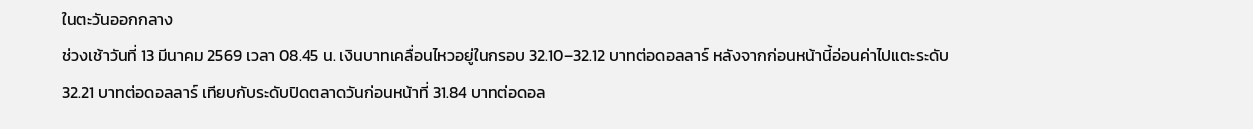ในตะวันออกกลาง
ช่วงเช้าวันที่ 13 มีนาคม 2569 เวลา 08.45 น. เงินบาทเคลื่อนไหวอยู่ในกรอบ 32.10–32.12 บาทต่อดอลลาร์ หลังจากก่อนหน้านี้อ่อนค่าไปแตะระดับ 32.21 บาทต่อดอลลาร์ เทียบกับระดับปิดตลาดวันก่อนหน้าที่ 31.84 บาทต่อดอล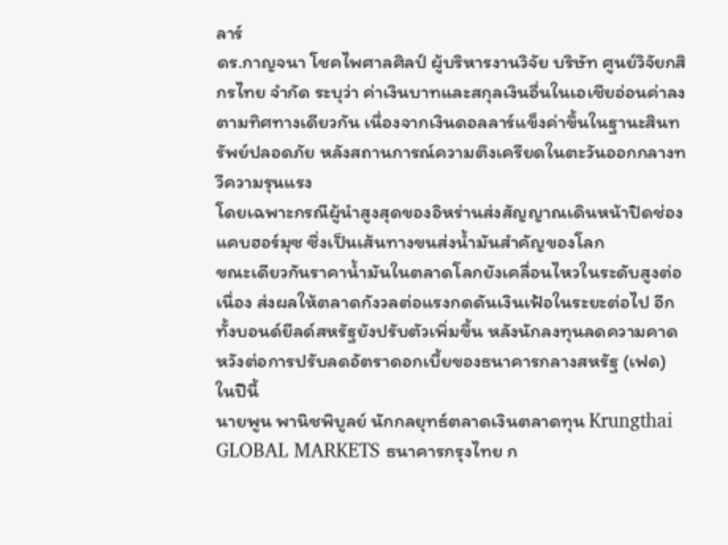ลาร์
ดร.กาญจนา โชคไพศาลศิลป์ ผู้บริหารงานวิจัย บริษัท ศูนย์วิจัยกสิกรไทย จำกัด ระบุว่า ค่าเงินบาทและสกุลเงินอื่นในเอเชียอ่อนค่าลงตามทิศทางเดียวกัน เนื่องจากเงินดอลลาร์แข็งค่าขึ้นในฐานะสินทรัพย์ปลอดภัย หลังสถานการณ์ความตึงเครียดในตะวันออกกลางทวีความรุนแรง
โดยเฉพาะกรณีผู้นำสูงสุดของอิหร่านส่งสัญญาณเดินหน้าปิดช่องแคบฮอร์มุซ ซึ่งเป็นเส้นทางขนส่งน้ำมันสำคัญของโลก
ขณะเดียวกันราคาน้ำมันในตลาดโลกยังเคลื่อนไหวในระดับสูงต่อเนื่อง ส่งผลให้ตลาดกังวลต่อแรงกดดันเงินเฟ้อในระยะต่อไป อีกทั้งบอนด์ยีลด์สหรัฐยังปรับตัวเพิ่มขึ้น หลังนักลงทุนลดความคาดหวังต่อการปรับลดอัตราดอกเบี้ยของธนาคารกลางสหรัฐ (เฟด) ในปีนี้
นายพูน พานิชพิบูลย์ นักกลยุทธ์ตลาดเงินตลาดทุน Krungthai GLOBAL MARKETS ธนาคารกรุงไทย ก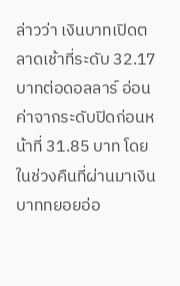ล่าวว่า เงินบาทเปิดตลาดเช้าที่ระดับ 32.17 บาทต่อดอลลาร์ อ่อนค่าจากระดับปิดก่อนหน้าที่ 31.85 บาท โดยในช่วงคืนที่ผ่านมาเงินบาททยอยอ่อ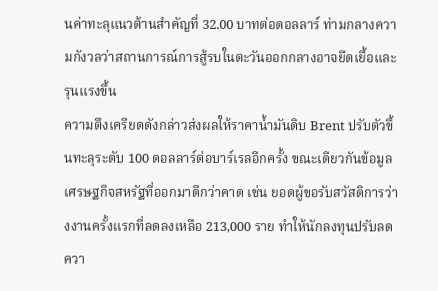นค่าทะลุแนวต้านสำคัญที่ 32.00 บาทต่อดอลลาร์ ท่ามกลางความกังวลว่าสถานการณ์การสู้รบในตะวันออกกลางอาจยืดเยื้อและรุนแรงขึ้น
ความตึงเครียดดังกล่าวส่งผลให้ราคาน้ำมันดิบ Brent ปรับตัวขึ้นทะลุระดับ 100 ดอลลาร์ต่อบาร์เรลอีกครั้ง ขณะเดียวกันข้อมูลเศรษฐกิจสหรัฐที่ออกมาดีกว่าคาด เช่น ยอดผู้ขอรับสวัสดิการว่างงานครั้งแรกที่ลดลงเหลือ 213,000 ราย ทำให้นักลงทุนปรับลดควา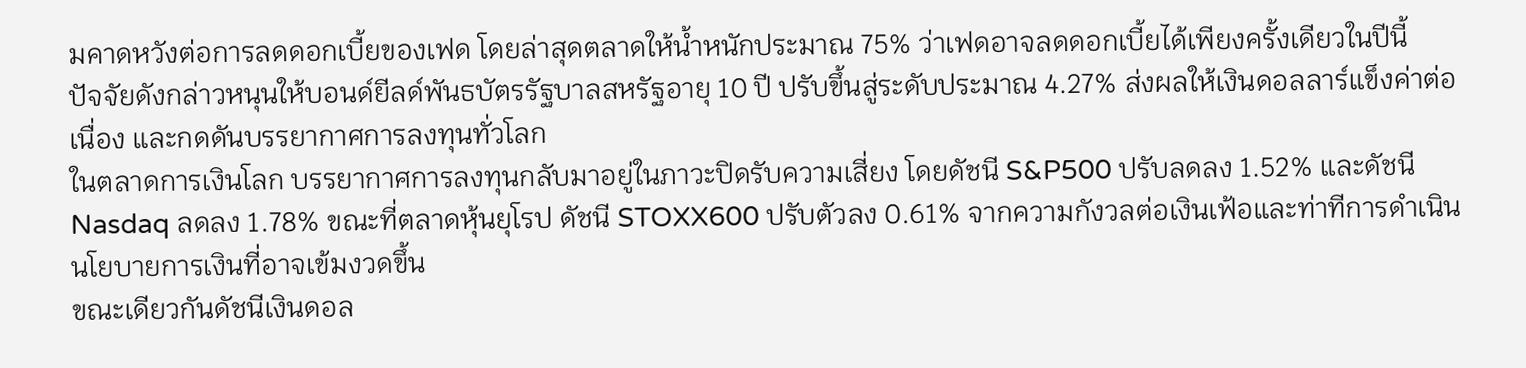มคาดหวังต่อการลดดอกเบี้ยของเฟด โดยล่าสุดตลาดให้น้ำหนักประมาณ 75% ว่าเฟดอาจลดดอกเบี้ยได้เพียงครั้งเดียวในปีนี้
ปัจจัยดังกล่าวหนุนให้บอนด์ยีลด์พันธบัตรรัฐบาลสหรัฐอายุ 10 ปี ปรับขึ้นสู่ระดับประมาณ 4.27% ส่งผลให้เงินดอลลาร์แข็งค่าต่อเนื่อง และกดดันบรรยากาศการลงทุนทั่วโลก
ในตลาดการเงินโลก บรรยากาศการลงทุนกลับมาอยู่ในภาวะปิดรับความเสี่ยง โดยดัชนี S&P500 ปรับลดลง 1.52% และดัชนี Nasdaq ลดลง 1.78% ขณะที่ตลาดหุ้นยุโรป ดัชนี STOXX600 ปรับตัวลง 0.61% จากความกังวลต่อเงินเฟ้อและท่าทีการดำเนินนโยบายการเงินที่อาจเข้มงวดขึ้น
ขณะเดียวกันดัชนีเงินดอล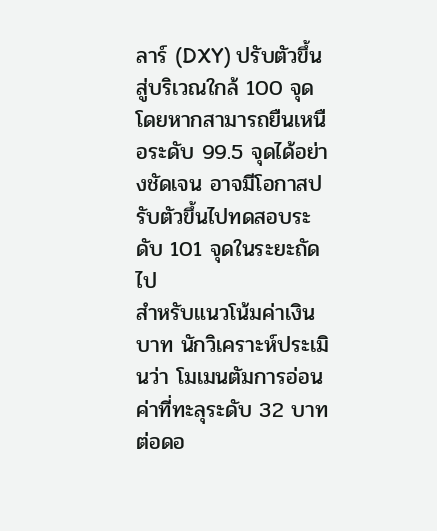ลาร์ (DXY) ปรับตัวขึ้นสู่บริเวณใกล้ 100 จุด โดยหากสามารถยืนเหนือระดับ 99.5 จุดได้อย่างชัดเจน อาจมีโอกาสปรับตัวขึ้นไปทดสอบระดับ 101 จุดในระยะถัดไป
สำหรับแนวโน้มค่าเงินบาท นักวิเคราะห์ประเมินว่า โมเมนตัมการอ่อนค่าที่ทะลุระดับ 32 บาทต่อดอ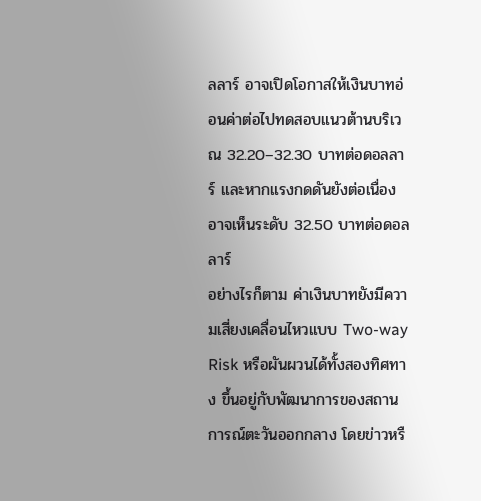ลลาร์ อาจเปิดโอกาสให้เงินบาทอ่อนค่าต่อไปทดสอบแนวต้านบริเวณ 32.20–32.30 บาทต่อดอลลาร์ และหากแรงกดดันยังต่อเนื่องอาจเห็นระดับ 32.50 บาทต่อดอลลาร์
อย่างไรก็ตาม ค่าเงินบาทยังมีความเสี่ยงเคลื่อนไหวแบบ Two-way Risk หรือผันผวนได้ทั้งสองทิศทาง ขึ้นอยู่กับพัฒนาการของสถานการณ์ตะวันออกกลาง โดยข่าวหรื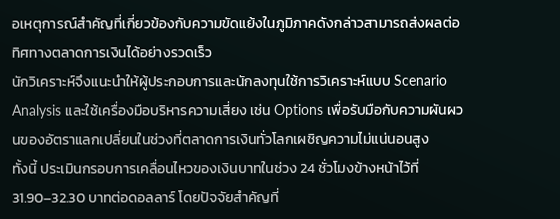อเหตุการณ์สำคัญที่เกี่ยวข้องกับความขัดแย้งในภูมิภาคดังกล่าวสามารถส่งผลต่อทิศทางตลาดการเงินได้อย่างรวดเร็ว
นักวิเคราะห์จึงแนะนำให้ผู้ประกอบการและนักลงทุนใช้การวิเคราะห์แบบ Scenario Analysis และใช้เครื่องมือบริหารความเสี่ยง เช่น Options เพื่อรับมือกับความผันผวนของอัตราแลกเปลี่ยนในช่วงที่ตลาดการเงินทั่วโลกเผชิญความไม่แน่นอนสูง
ทั้งนี้ ประเมินกรอบการเคลื่อนไหวของเงินบาทในช่วง 24 ชั่วโมงข้างหน้าไว้ที่ 31.90–32.30 บาทต่อดอลลาร์ โดยปัจจัยสำคัญที่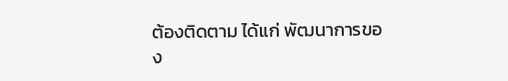ต้องติดตาม ได้แก่ พัฒนาการของ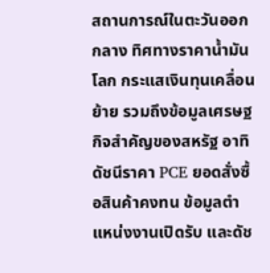สถานการณ์ในตะวันออกกลาง ทิศทางราคาน้ำมันโลก กระแสเงินทุนเคลื่อนย้าย รวมถึงข้อมูลเศรษฐกิจสำคัญของสหรัฐ อาทิ ดัชนีราคา PCE ยอดสั่งซื้อสินค้าคงทน ข้อมูลตำแหน่งงานเปิดรับ และดัช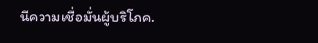นีความเชื่อมั่นผู้บริโภค.